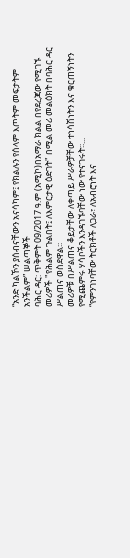“አንድ ካልኾን ያሰብናቸውን አናሳካም፤ የክልሉን የሰላም እጦትም መፍታትም አንችልም” ሠልጣኞች
ባሕር ዳር: ጥቅምት 09/2017 ዓ.ም (አሚኮ)በአማራ ክልል በየደረጃው የሚገኙ መሪዎች "የሕልም ጉልበት፤ ለእምርታዊ ዕድገት" በሚል መሪ መልዕክት በባሕር ዳር ሥልጠና ወስደዋል፡፡
መሪዎቹ በሥልጠና ቆይታቸው ለቀጣይ ሥራዎቻቸው ተነሳሽነትን እና ቁርጠኝነትን የሚጨምሩ ሃሳቦችን እንዳገኙባቸው ነው የተናገሩት፡፡...
“የምንገነባቸው ትርክቶች ለጋራ፣ ለአብሮነት እና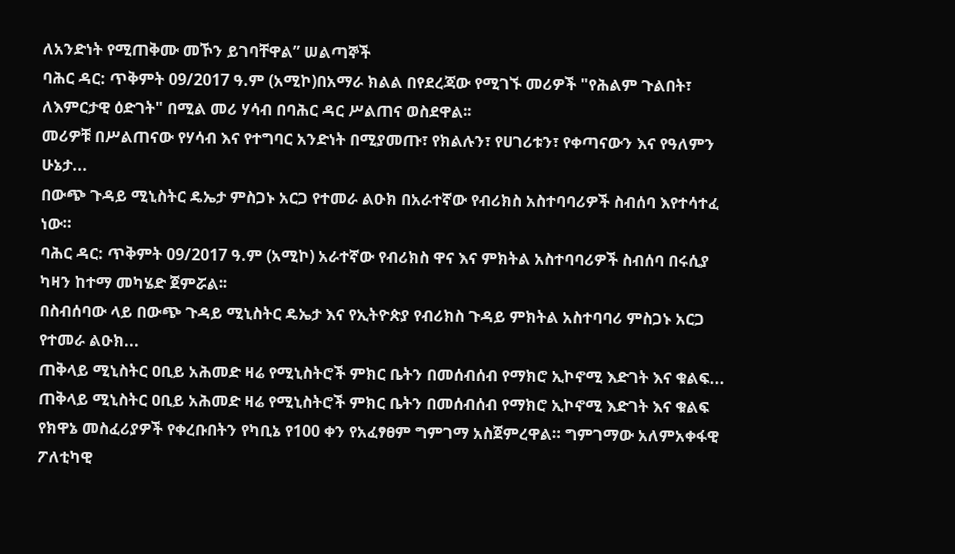ለአንድነት የሚጠቅሙ መኾን ይገባቸዋል” ሠልጣኞች
ባሕር ዳር: ጥቅምት 09/2017 ዓ.ም (አሚኮ)በአማራ ክልል በየደረጃው የሚገኙ መሪዎች "የሕልም ጉልበት፣ ለእምርታዊ ዕድገት" በሚል መሪ ሃሳብ በባሕር ዳር ሥልጠና ወስደዋል፡፡
መሪዎቹ በሥልጠናው የሃሳብ እና የተግባር አንድነት በሚያመጡ፣ የክልሉን፣ የሀገሪቱን፣ የቀጣናውን እና የዓለምን ሁኔታ...
በውጭ ጉዳይ ሚኒስትር ዴኤታ ምስጋኑ አርጋ የተመራ ልዑክ በአራተኛው የብሪክስ አስተባባሪዎች ስብሰባ እየተሳተፈ ነው።
ባሕር ዳር: ጥቅምት 09/2017 ዓ.ም (አሚኮ) አራተኛው የብሪክስ ዋና እና ምክትል አስተባባሪዎች ስብሰባ በሩሲያ ካዛን ከተማ መካሄድ ጀምሯል፡፡
በስብሰባው ላይ በውጭ ጉዳይ ሚኒስትር ዴኤታ እና የኢትዮጵያ የብሪክስ ጉዳይ ምክትል አስተባባሪ ምስጋኑ አርጋ የተመራ ልዑክ...
ጠቅላይ ሚኒስትር ዐቢይ አሕመድ ዛሬ የሚኒስትሮች ምክር ቤትን በመሰብሰብ የማክሮ ኢኮኖሚ እድገት እና ቁልፍ...
ጠቅላይ ሚኒስትር ዐቢይ አሕመድ ዛሬ የሚኒስትሮች ምክር ቤትን በመሰብሰብ የማክሮ ኢኮኖሚ እድገት እና ቁልፍ የክዋኔ መስፈሪያዎች የቀረቡበትን የካቢኔ የ100 ቀን የአፈፃፀም ግምገማ አስጀምረዋል። ግምገማው አለምአቀፋዊ ፖለቲካዊ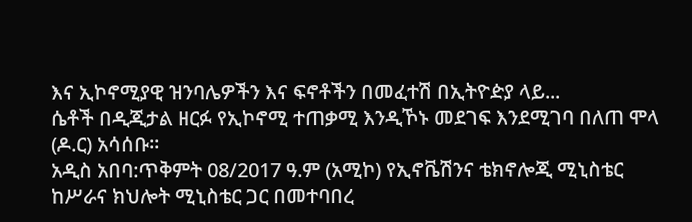እና ኢኮኖሚያዊ ዝንባሌዎችን እና ፍኖቶችን በመፈተሽ በኢትዮዽያ ላይ...
ሴቶች በዲጂታል ዘርፉ የኢኮኖሚ ተጠቃሚ እንዲኾኑ መደገፍ እንደሚገባ በለጠ ሞላ (ዶ.ር) አሳሰቡ።
አዲስ አበባ:ጥቅምት 08/2017 ዓ.ም (አሚኮ) የኢኖቬሽንና ቴክኖሎጂ ሚኒስቴር ከሥራና ክህሎት ሚኒስቴር ጋር በመተባበረ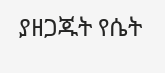ያዘጋጁት የሴት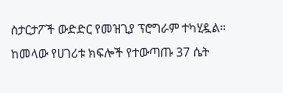ስታርታፖች ውድድር የመዝጊያ ፕሮግራም ተካሂዷል። ከመላው የሀገሪቱ ክፍሎች የተውጣጡ 37 ሴት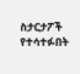ስታርታፖች የተሳተፉበት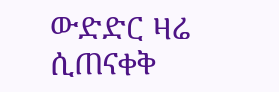ውድድር ዛሬ ሲጠናቀቅ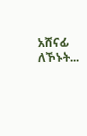አሸናፊ ለኾኑት...